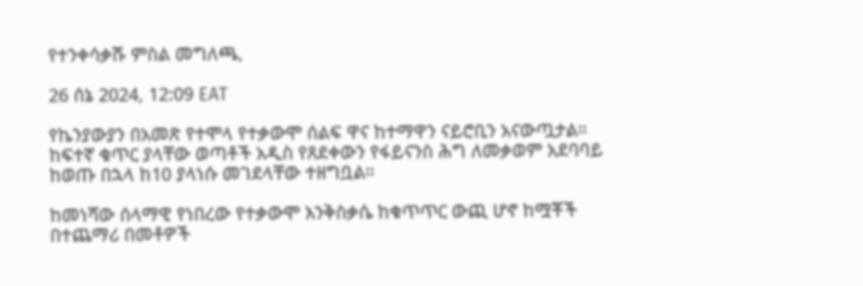የተንቀሳቃሹ ምስል መግለጫ,

26 ሰኔ 2024, 12:09 EAT

የኬንያውያን በአመጽ የተሞላ የተቃውሞ ሰልፍ ዋና ከተማዋን ናይሮቢን አናውጧታል። ከፍተኛ ቁጥር ያላቸው ወጣቶች አዲስ የጸደቀውን የፋይናንስ ሕግ ለመቃወም አደባባይ ከወጡ በኋላ ከ10 ያላነሱ መገደላቸው ተዘግቧል።

ከመነሻው ሰላማዊ የነበረው የተቃውሞ እንቅስቃሴ ከቁጥጥር ውጪ ሆኖ ከሟቾች በተጨማሪ በመቶዎች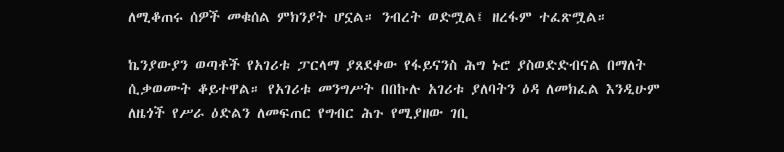ለሚቆጠሩ ሰዎች መቁሰል ምክንያት ሆኗል። ንብረት ወድሟል፤ ዘረፋም ተፈጽሟል።

ኬንያውያን ወጣቶች የአገሪቱ ፓርላማ ያጸደቀው የፋይናንስ ሕግ ኑሮ ያስወድድብናል በማለት ሲቃወሙት ቆይተዋል። የአገሪቱ መንግሥት በበኩሉ አገሪቱ ያለባትን ዕዳ ለመክፈል እንዲሁም ለዜጎች የሥራ ዕድልን ለመፍጠር የግብር ሕጉ የሚያዘው ገቢ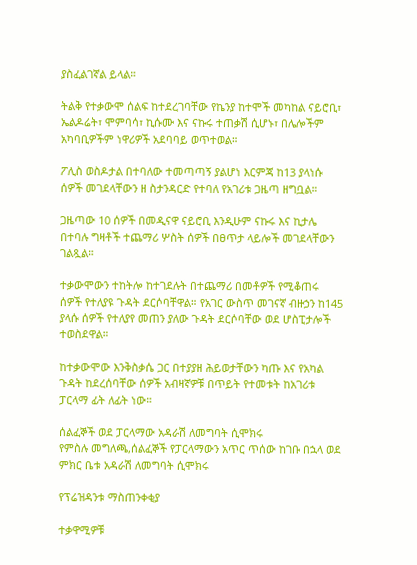ያስፈልገኛል ይላል።

ትልቅ የተቃውሞ ሰልፍ ከተደረገባቸው የኬንያ ከተሞች መካከል ናይሮቢ፣ ኤልዶሬት፣ ሞምባሳ፣ ኪሱሙ እና ናኩሩ ተጠቃሽ ሲሆኑ፣ በሌሎችም አካባቢዎችም ነዋሪዎች አደባባይ ወጥተወል።

ፖሊስ ወስዶታል በተባለው ተመጣጣኝ ያልሆነ እርምጃ ከ13 ያላነሱ ሰዎች መገደላቸውን ዘ ስታንዳርድ የተባለ የአገሪቱ ጋዜጣ ዘግቧል።

ጋዜጣው 10 ሰዎች በመዲናዋ ናይሮቢ እንዲሁም ናኩሩ እና ኪታሌ በተባሉ ግዛቶች ተጨማሪ ሦስት ሰዎች በፀጥታ ላይሎች መገደላቸውን ገልጿል።

ተቃውሞውን ተከትሎ ከተገደሉት በተጨማሪ በመቶዎች የሚቆጠሩ ሰዎች የተለያዩ ጉዳት ደርሶባቸዋል። የአገር ውስጥ መገናኛ ብዙኃን ከ145 ያላሱ ሰዎች የተለያየ መጠን ያለው ጉዳት ደርሶባቸው ወደ ሆስፒታሎች ተወስደዋል።

ከተቃውሞው እንቅስቃሴ ጋር በተያያዘ ሕይወታቸውን ካጡ እና የአካል ጉዳት ከደረሰባቸው ሰዎች አብዛኛዎቹ በጥይት የተመቱት ከአገሪቱ ፓርላማ ፊት ለፊት ነው።

ሰልፈኞች ወደ ፓርላማው አዳራሽ ለመግባት ሲሞክሩ
የምስሉ መግለጫ,ሰልፈኞች የፓርላማውን አጥር ጥሰው ከገቡ በኋላ ወደ ምክር ቤቱ አዳራሽ ለመግባት ሲሞክሩ

የፕሬዝዳንቱ ማስጠንቀቂያ

ተቃዋሚዎቹ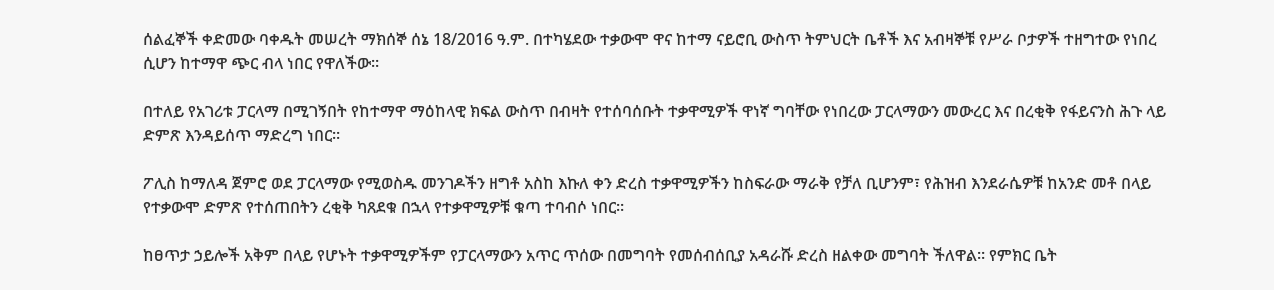ሰልፈኞች ቀድመው ባቀዱት መሠረት ማክሰኞ ሰኔ 18/2016 ዓ.ም. በተካሄደው ተቃውሞ ዋና ከተማ ናይሮቢ ውስጥ ትምህርት ቤቶች እና አብዛኞቹ የሥራ ቦታዎች ተዘግተው የነበረ ሲሆን ከተማዋ ጭር ብላ ነበር የዋለችው።

በተለይ የአገሪቱ ፓርላማ በሚገኝበት የከተማዋ ማዕከላዊ ክፍል ውስጥ በብዛት የተሰባሰቡት ተቃዋሚዎች ዋነኛ ግባቸው የነበረው ፓርላማውን መውረር እና በረቂቅ የፋይናንስ ሕጉ ላይ ድምጽ እንዳይሰጥ ማድረግ ነበር።

ፖሊስ ከማለዳ ጀምሮ ወደ ፓርላማው የሚወስዱ መንገዶችን ዘግቶ አስከ እኩለ ቀን ድረስ ተቃዋሚዎችን ከስፍራው ማራቅ የቻለ ቢሆንም፣ የሕዝብ እንደራሴዎቹ ከአንድ መቶ በላይ የተቃውሞ ድምጽ የተሰጠበትን ረቂቅ ካጸደቁ በኋላ የተቃዋሚዎቹ ቁጣ ተባብሶ ነበር።

ከፀጥታ ኃይሎች አቅም በላይ የሆኑት ተቃዋሚዎችም የፓርላማውን አጥር ጥሰው በመግባት የመሰብሰቢያ አዳራሹ ድረስ ዘልቀው መግባት ችለዋል። የምክር ቤት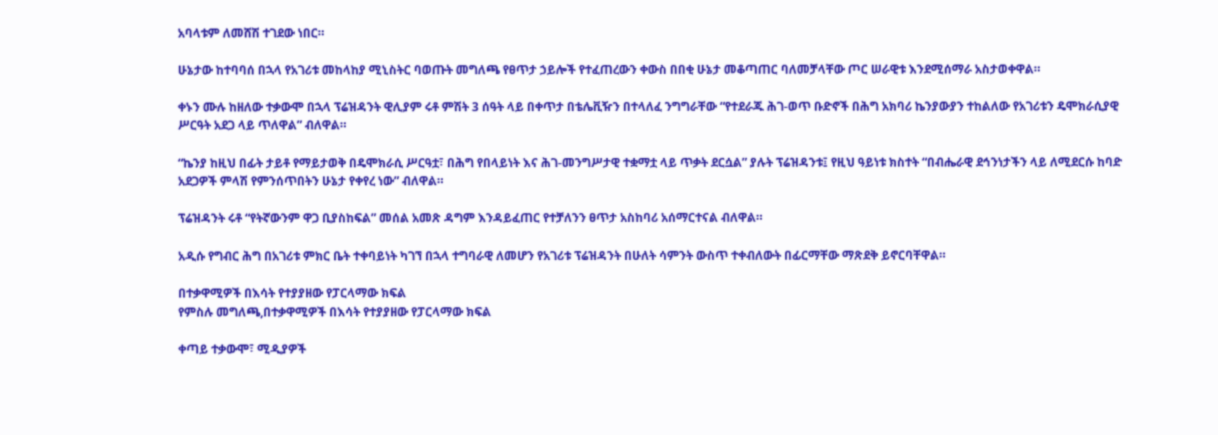አባላቱም ለመሸሽ ተገደው ነበር።

ሁኔታው ከተባባሰ በኋላ የአገሪቱ መከላከያ ሚኒስትር ባወጡት መግለጫ የፀጥታ ኃይሎች የተፈጠረውን ቀውስ በበቂ ሁኔታ መቆጣጠር ባለመቻላቸው ጦር ሠራዊቱ እንደሚሰማራ አስታወቀዋል።

ቀኑን ሙሉ ከዘለው ተቃውሞ በኋላ ፕሬዝዳንት ዊሊያም ሩቶ ምሽት 3 ሰዓት ላይ በቀጥታ በቴሌቪዥን በተላለፈ ንግግራቸው “የተደራጁ ሕገ-ወጥ ቡድኖች በሕግ አክባሪ ኬንያውያን ተከልለው የአገሪቱን ዴሞክራሲያዊ ሥርዓት አደጋ ላይ ጥለዋል” ብለዋል።

“ኬንያ ከዚህ በፊት ታይቶ የማይታወቅ በዴሞክራሲ ሥርዓቷ፣ በሕግ የበላይነት እና ሕገ-መንግሥታዊ ተቋማቷ ላይ ጥቃት ደርሷል” ያሉት ፕሬዝዳንቱ፤ የዚህ ዓይነቱ ክስተት “በብሔራዊ ደኅንነታችን ላይ ለሚደርሱ ከባድ አደጋዎች ምላሽ የምንሰጥበትን ሁኔታ የቀየረ ነው” ብለዋል።

ፕሬዝዳንት ሩቶ “የትኛውንም ዋጋ ቢያስከፍል” መሰል አመጽ ዳግም እንዳይፈጠር የተቻለንን ፀጥታ አስከባሪ አሰማርተናል ብለዋል።

አዲሱ የግብር ሕግ በአገሪቱ ምክር ቤት ተቀባይነት ካገኘ በኋላ ተግባራዊ ለመሆን የአገሪቱ ፕሬዝዳንት በሁለት ሳምንት ውስጥ ተቀብለውት በፊርማቸው ማጽደቅ ይኖርባቸዋል።

በተቃዋሚዎች በእሳት የተያያዘው የፓርላማው ክፍል
የምስሉ መግለጫ,በተቃዋሚዎች በእሳት የተያያዘው የፓርላማው ክፍል

ቀጣይ ተቃውሞ፣ ሚዲያዎች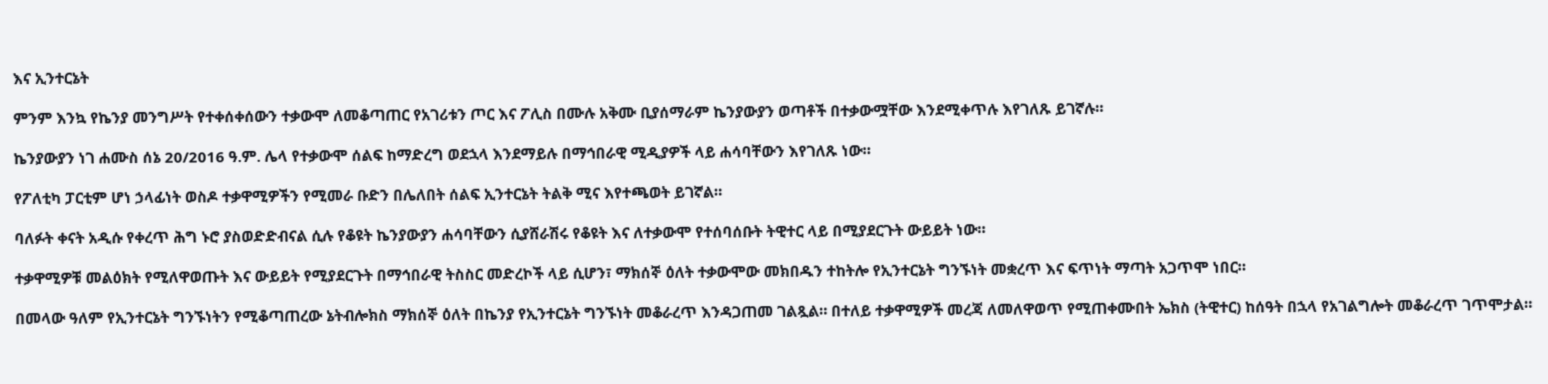እና ኢንተርኔት

ምንም እንኳ የኬንያ መንግሥት የተቀሰቀሰውን ተቃውሞ ለመቆጣጠር የአገሪቱን ጦር እና ፖሊስ በሙሉ አቅሙ ቢያሰማራም ኬንያውያን ወጣቶች በተቃውሟቸው እንደሚቀጥሉ እየገለጹ ይገኛሉ።

ኬንያውያን ነገ ሐሙስ ሰኔ 20/2016 ዓ.ም. ሌላ የተቃውሞ ሰልፍ ከማድረግ ወደኋላ እንደማይሉ በማኅበራዊ ሚዲያዎች ላይ ሐሳባቸውን እየገለጹ ነው።

የፖለቲካ ፓርቲም ሆነ ኃላፊነት ወስዶ ተቃዋሚዎችን የሚመራ ቡድን በሌለበት ሰልፍ ኢንተርኔት ትልቅ ሚና እየተጫወት ይገኛል።

ባለፉት ቀናት አዲሱ የቀረጥ ሕግ ኑሮ ያስወድድብናል ሲሉ የቆዩት ኬንያውያን ሐሳባቸውን ሲያሸራሽሩ የቆዩት እና ለተቃውሞ የተሰባሰቡት ትዊተር ላይ በሚያደርጉት ውይይት ነው።

ተቃዋሚዎቹ መልዕክት የሚለዋወጡት እና ውይይት የሚያደርጉት በማኅበራዊ ትስስር መድረኮች ላይ ሲሆን፣ ማክሰኞ ዕለት ተቃውሞው መክበዱን ተከትሎ የኢንተርኔት ግንኙነት መቋረጥ እና ፍጥነት ማጣት አጋጥሞ ነበር።

በመላው ዓለም የኢንተርኔት ግንኙነትን የሚቆጣጠረው ኔትብሎክስ ማክሰኞ ዕለት በኬንያ የኢንተርኔት ግንኙነት መቆራረጥ እንዳጋጠመ ገልጿል። በተለይ ተቃዋሚዎች መረጃ ለመለዋወጥ የሚጠቀሙበት ኤክስ (ትዊተር) ከሰዓት በኋላ የአገልግሎት መቆራረጥ ገጥሞታል።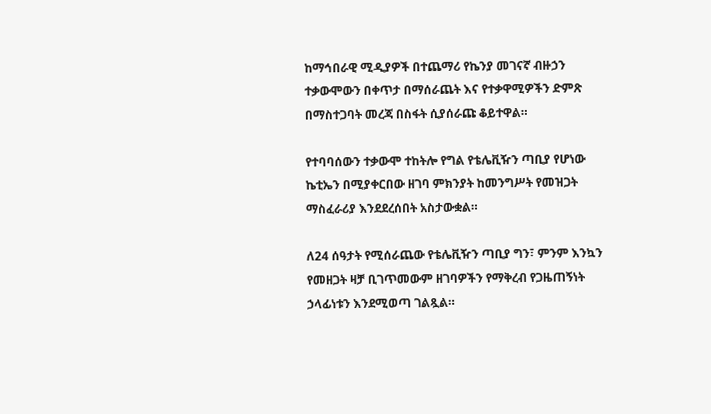ከማኅበራዊ ሚዲያዎች በተጨማሪ የኬንያ መገናኛ ብዙኃን ተቃውሞውን በቀጥታ በማሰራጨት እና የተቃዋሚዎችን ድምጽ በማስተጋባት መረጃ በስፋት ሲያሰራጩ ቆይተዋል።

የተባባሰውን ተቃውሞ ተከትሎ የግል የቴሌቪዥን ጣቢያ የሆነው ኬቲኤን በሚያቀርበው ዘገባ ምክንያት ከመንግሥት የመዝጋት ማስፈራሪያ እንደደረሰበት አስታውቋል።

ለ24 ሰዓታት የሚሰራጨው የቴሌቪዥን ጣቢያ ግን፣ ምንም እንኳን የመዘጋት ዛቻ ቢገጥመውም ዘገባዎችን የማቅረብ የጋዜጠኝነት ኃላፊነቱን እንደሚወጣ ገልጿል።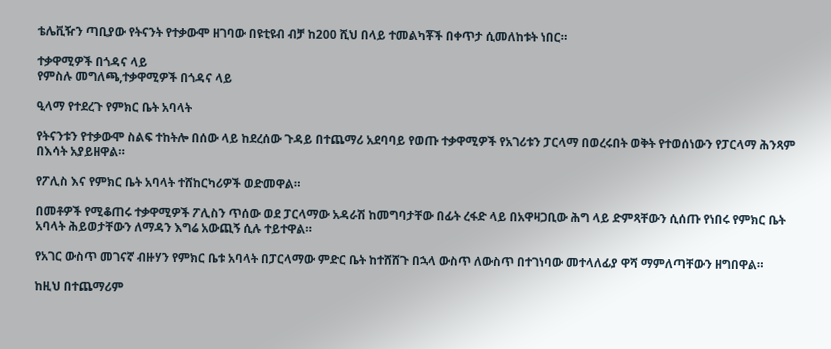ቴሌቪዥን ጣቢያው የትናንት የተቃውሞ ዘገባው በዩቲዩብ ብቻ ከ200 ሺህ በላይ ተመልካቾች በቀጥታ ሲመለከቱት ነበር።

ተቃዋሚዎች በጎዳና ላይ
የምስሉ መግለጫ,ተቃዋሚዎች በጎዳና ላይ

ዒላማ የተደረጉ የምክር ቤት አባላት

የትናንቱን የተቃውሞ ስልፍ ተከትሎ በሰው ላይ ከደረሰው ጉዳይ በተጨማሪ አደባባይ የወጡ ተቃዋሚዎች የአገሪቱን ፓርላማ በወረሩበት ወቅት የተወሰነውን የፓርላማ ሕንጻም በእሳት አያይዘዋል።

የፖሊስ እና የምክር ቤት አባላት ተሸከርካሪዎች ወድመዋል።

በመቶዎች የሚቆጠሩ ተቃዋሚዎች ፖሊስን ጥሰው ወደ ፓርላማው አዳራሽ ከመግባታቸው በፊት ረፋድ ላይ በአዋዛጋቢው ሕግ ላይ ድምጻቸውን ሲሰጡ የነበሩ የምክር ቤት አባላት ሕይወታቸውን ለማዳን እግሬ አውጪኝ ሲሉ ተይተዋል።

የአገር ውስጥ መገናኛ ብዙሃን የምክር ቤቱ አባላት በፓርላማው ምድር ቤት ከተሸሸጉ በኋላ ውስጥ ለውስጥ በተገነባው መተላለፊያ ዋሻ ማምለጣቸውን ዘግበዋል።

ከዚህ በተጨማሪም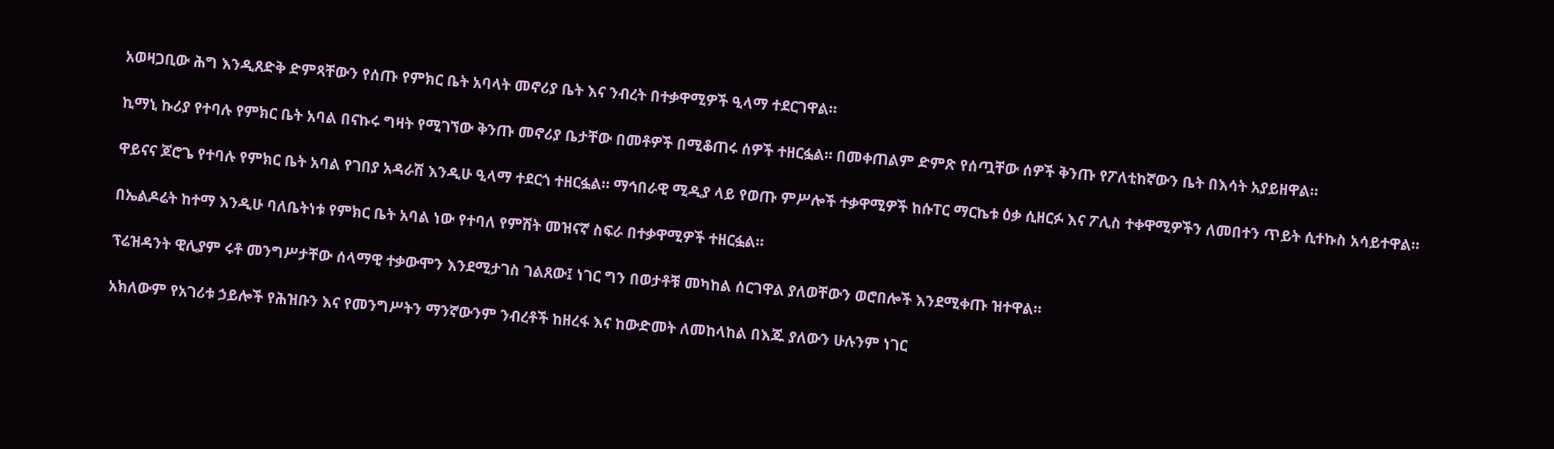አወዛጋቢው ሕግ እንዲጸድቅ ድምጻቸውን የሰጡ የምክር ቤት አባላት መኖሪያ ቤት እና ንብረት በተቃዋሚዎች ዒላማ ተደርገዋል።

ኪማኒ ኩሪያ የተባሉ የምክር ቤት አባል በናኩሩ ግዛት የሚገኘው ቅንጡ መኖሪያ ቤታቸው በመቶዎች በሚቆጠሩ ሰዎች ተዘርፏል። በመቀጠልም ድምጽ የሰጧቸው ሰዎች ቅንጡ የፖለቲከኛውን ቤት በእሳት አያይዘዋል።

ዋይናና ጆሮጌ የተባሉ የምክር ቤት አባል የገበያ አዳራሽ እንዲሁ ዒላማ ተደርጎ ተዘርፏል። ማኅበራዊ ሚዲያ ላይ የወጡ ምሥሎች ተቃዋሚዎች ከሱፐር ማርኬቱ ዕቃ ሲዘርፉ እና ፖሊስ ተቀዋሚዎችን ለመበተን ጥይት ሲተኩስ አሳይተዋል።

በኤልዶሬት ከተማ እንዲሁ ባለቤትነቱ የምክር ቤት አባል ነው የተባለ የምሽት መዝናኛ ስፍራ በተቃዋሚዎች ተዘርፏል።

ፕሬዝዳንት ዊሊያም ሩቶ መንግሥታቸው ሰላማዊ ተቃውሞን እንደሚታገስ ገልጸው፤ ነገር ግን በወታቶቹ መካከል ሰርገዋል ያለወቸውን ወሮበሎች እንደሚቀጡ ዝተዋል።

አክለውም የአገሪቱ ኃይሎች የሕዝቡን እና የመንግሥትን ማንኛውንም ንብረቶች ከዘረፋ እና ከውድመት ለመከላከል በእጁ ያለውን ሁሉንም ነገር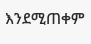እንደሚጠቀም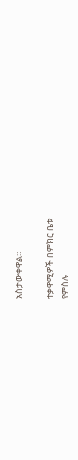አስታውቀዋል።

ተቃዋሚዎች በምክር ቤቱ
የምስሉ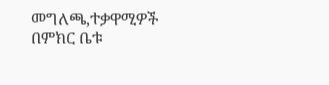መግለጫ,ተቃዋሚዎች በምክር ቤቱ